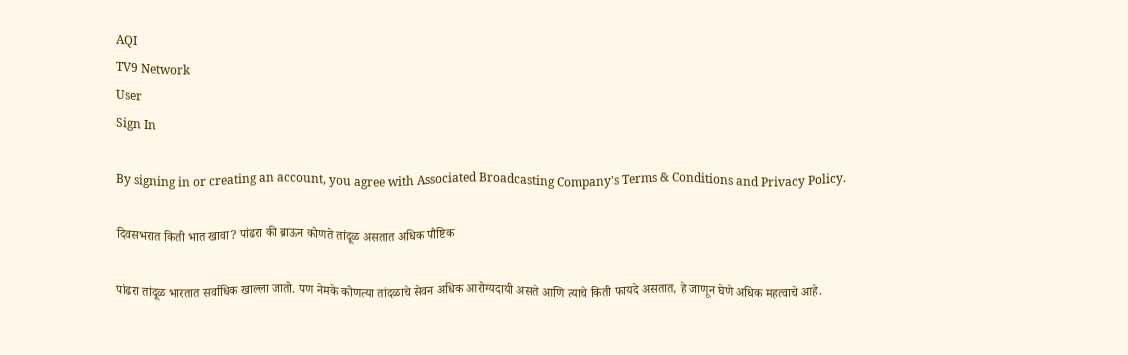AQI
TV9 Network
User
Sign In

By signing in or creating an account, you agree with Associated Broadcasting Company's Terms & Conditions and Privacy Policy.

दिवसभरात किती भात खावा? पांढरा की ब्राऊन कोणते तांदूळ असतात अधिक पौष्टिक

पांढरा तांदूळ भारतात सर्वाधिक खाल्ला जातो. पण नेमके कोणत्या तांदळाचे सेवन अधिक आरोग्यदायी असते आणि त्याचे किती फायदे असतात, हे जाणून घेणे अधिक महत्वाचे आहे.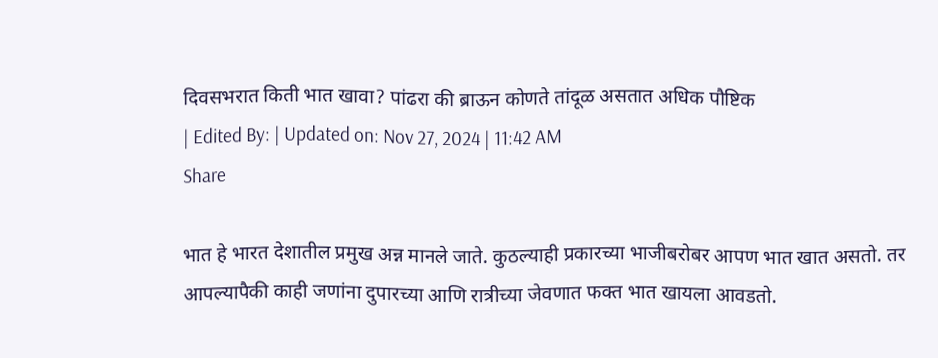दिवसभरात किती भात खावा? पांढरा की ब्राऊन कोणते तांदूळ असतात अधिक पौष्टिक
| Edited By: | Updated on: Nov 27, 2024 | 11:42 AM
Share

भात हे भारत देशातील प्रमुख अन्न मानले जाते. कुठल्याही प्रकारच्या भाजीबरोबर आपण भात खात असतो. तर आपल्यापैकी काही जणांना दुपारच्या आणि रात्रीच्या जेवणात फक्त भात खायला आवडतो.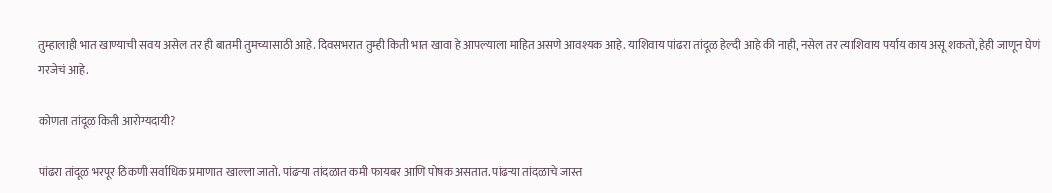तुम्हालाही भात खाण्याची सवय असेल तर ही बातमी तुमच्यासाठी आहे. दिवसभरात तुम्ही किती भात खावा हे आपल्याला माहित असणे आवश्यक आहे. याशिवाय पांढरा तांदूळ हेल्दी आहे की नाही, नसेल तर त्याशिवाय पर्याय काय असू शकतो, हेही जाणून घेणं गरजेचं आहे.

कोणता तांदूळ किती आरोग्यदायी?

पांढरा तांदूळ भरपूर ठिकणी सर्वाधिक प्रमाणात खाल्ला जातो. पांढऱ्या तांदळात कमी फायबर आणि पोषक असतात. पांढऱ्या तांदळाचे जास्त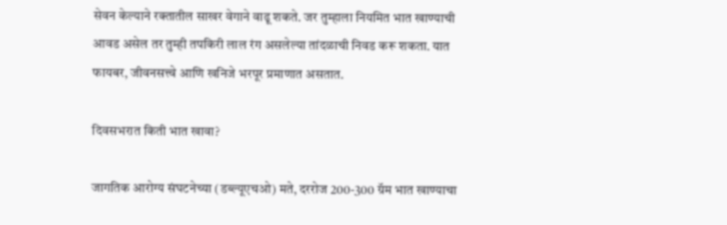सेवन केल्याने रक्तातील साखर वेगाने वाढू शकते. जर तुम्हाला नियमित भात खाण्याची आवड असेल तर तुम्ही तपकिरी लाल रंग असलेल्या तांदळाची निवड करू शकता. यात फायबर, जीवनसत्त्वे आणि खनिजे भरपूर प्रमाणात असतात.

दिवसभरात किती भात खावा?

जागतिक आरोग्य संघटनेच्या (डब्ल्यूएचओ) मते, दररोज 200-300 ग्रॅम भात खाण्याचा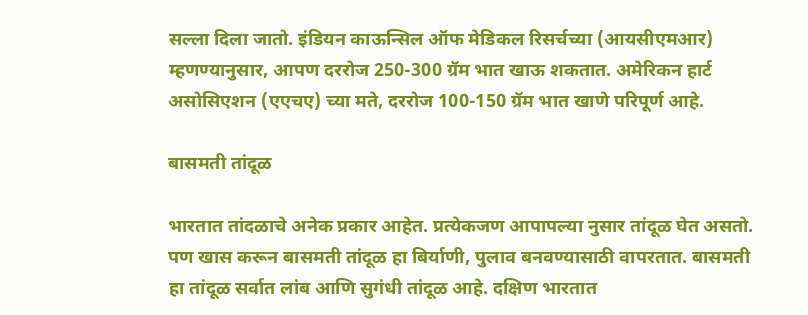सल्ला दिला जातो. इंडियन काऊन्सिल ऑफ मेडिकल रिसर्चच्या (आयसीएमआर) म्हणण्यानुसार, आपण दररोज 250-300 ग्रॅम भात खाऊ शकतात. अमेरिकन हार्ट असोसिएशन (एएचए) च्या मते, दररोज 100-150 ग्रॅम भात खाणे परिपूर्ण आहे.

बासमती तांदूळ

भारतात तांदळाचे अनेक प्रकार आहेत. प्रत्येकजण आपापल्या नुसार तांदूळ घेत असतो. पण खास करून बासमती तांदूळ हा बिर्याणी, पुलाव बनवण्यासाठी वापरतात. बासमती हा तांदूळ सर्वात लांब आणि सुगंधी तांदूळ आहे. दक्षिण भारतात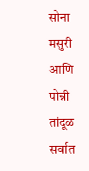सोना मसुरी आणि पोन्नी तांदूळ सर्वात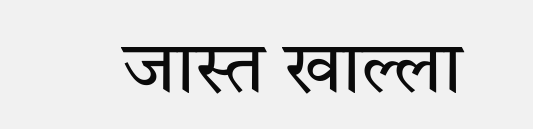जास्त खाल्ला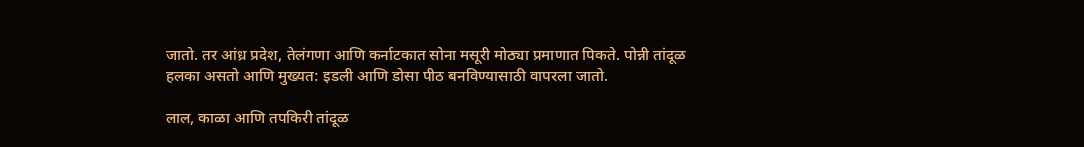जातो. तर आंध्र प्रदेश, तेलंगणा आणि कर्नाटकात सोना मसूरी मोठ्या प्रमाणात पिकते. पोन्नी तांदूळ हलका असतो आणि मुख्यत: इडली आणि डोसा पीठ बनविण्यासाठी वापरला जातो.

लाल, काळा आणि तपकिरी तांदूळ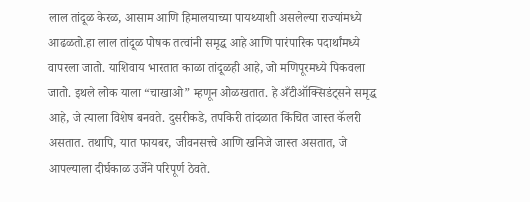लाल तांदूळ केरळ, आसाम आणि हिमालयाच्या पायथ्याशी असलेल्या राज्यांमध्ये आढळतो.हा लाल तांदूळ पोषक तत्वांनी समृद्ध आहे आणि पारंपारिक पदार्थांमध्ये वापरला जातो. याशिवाय भारतात काळा तांदूळही आहे, जो मणिपूरमध्ये पिकवला जातो. इथले लोक याला “चाखाओ” म्हणून ओळखतात. हे अँटीऑक्सिडंट्सने समृद्ध आहे, जे त्याला विशेष बनवते. दुसरीकडे, तपकिरी तांदळात किंचित जास्त कॅलरी असतात. तथापि, यात फायबर, जीवनसत्त्वे आणि खनिजे जास्त असतात, जे आपल्याला दीर्घकाळ उर्जेने परिपूर्ण ठेवते.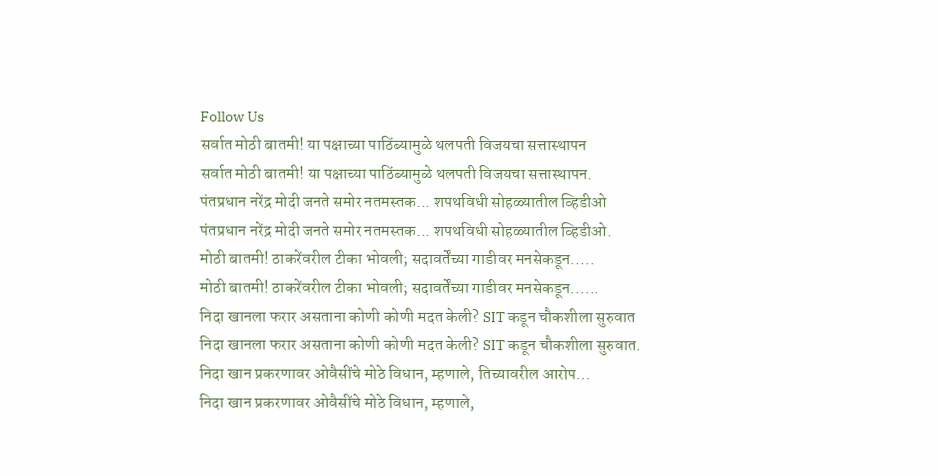Follow Us
सर्वात मोठी बातमी! या पक्षाच्या पाठिंब्यामुळे थलपती विजयचा सत्तास्थापन
सर्वात मोठी बातमी! या पक्षाच्या पाठिंब्यामुळे थलपती विजयचा सत्तास्थापन.
पंतप्रधान नरेंद्र मोदी जनते समोर नतमस्तक... शपथविधी सोहळ्यातील व्हिडीओ
पंतप्रधान नरेंद्र मोदी जनते समोर नतमस्तक... शपथविधी सोहळ्यातील व्हिडीओ.
मोठी बातमी! ठाकरेंवरील टीका भोवली; सदावर्तेंच्या गाडीवर मनसेकडून.....
मोठी बातमी! ठाकरेंवरील टीका भोवली; सदावर्तेंच्या गाडीवर मनसेकडून......
निदा खानला फरार असताना कोणी कोणी मदत केली? SIT कडून चौकशीला सुरुवात
निदा खानला फरार असताना कोणी कोणी मदत केली? SIT कडून चौकशीला सुरुवात.
निदा खान प्रकरणावर ओवैसींचे मोठे विधान, म्हणाले, तिच्यावरील आरोप...
निदा खान प्रकरणावर ओवैसींचे मोठे विधान, म्हणाले,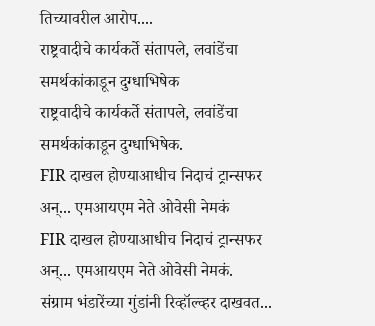तिच्यावरील आरोप....
राष्ट्रवादीचे कार्यकर्ते संतापले, लवांडेंचा समर्थकांकाडून दुग्धाभिषेक
राष्ट्रवादीचे कार्यकर्ते संतापले, लवांडेंचा समर्थकांकाडून दुग्धाभिषेक.
FIR दाखल होण्याआधीच निदाचं ट्रान्सफर अन्... एमआयएम नेते ओवेसी नेमकं
FIR दाखल होण्याआधीच निदाचं ट्रान्सफर अन्... एमआयएम नेते ओवेसी नेमकं.
संग्राम भंडारेंच्या गुंडांनी रिव्हॉल्व्हर दाखवत...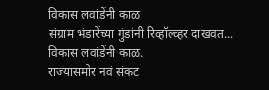विकास लवांडेंनी काळ
संग्राम भंडारेंच्या गुंडांनी रिव्हॉल्व्हर दाखवत... विकास लवांडेंनी काळ.
राज्यासमोर नवं संकट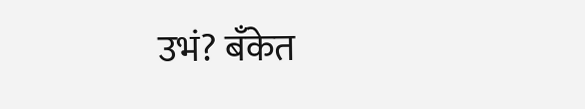उभं? बँकेत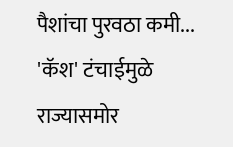पैशांचा पुरवठा कमी... 'कॅश' टंचाईमुळे
राज्यासमोर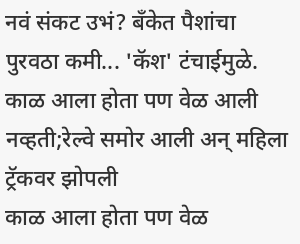नवं संकट उभं? बँकेत पैशांचा पुरवठा कमी... 'कॅश' टंचाईमुळे.
काळ आला होता पण वेळ आली नव्हती;रेल्वे समोर आली अन् महिला ट्रॅकवर झोपली
काळ आला होता पण वेळ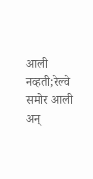आली नव्हती;रेल्वे समोर आली अन्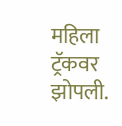महिला ट्रॅकवर झोपली.